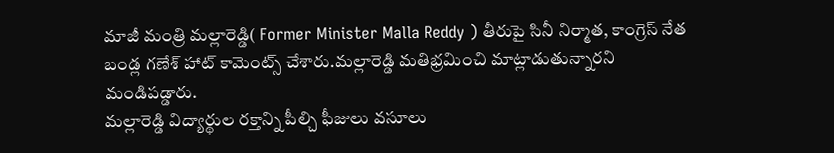మాజీ మంత్రి మల్లారెడ్డి( Former Minister Malla Reddy ) తీరుపై సినీ నిర్మాత, కాంగ్రెస్ నేత బండ్ల గణేశ్ హాట్ కామెంట్స్ చేశారు.మల్లారెడ్డి మతిభ్రమించి మాట్లాడుతున్నారని మండిపడ్డారు.
మల్లారెడ్డి విద్యార్థుల రక్తాన్ని పీల్చి ఫీజులు వసూలు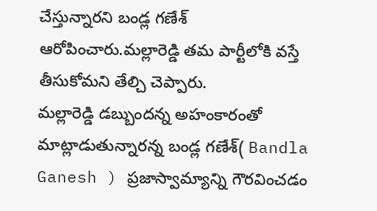చేస్తున్నారని బండ్ల గణేశ్ ఆరోపించారు.మల్లారెడ్డి తమ పార్టీలోకి వస్తే తీసుకోమని తేల్చి చెప్పారు.
మల్లారెడ్డి డబ్బుందన్న అహంకారంతో మాట్లాడుతున్నారన్న బండ్ల గణేశ్( Bandla Ganesh ) ప్రజాస్వామ్యాన్ని గౌరవించడం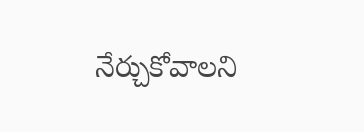నేర్చుకోవాలని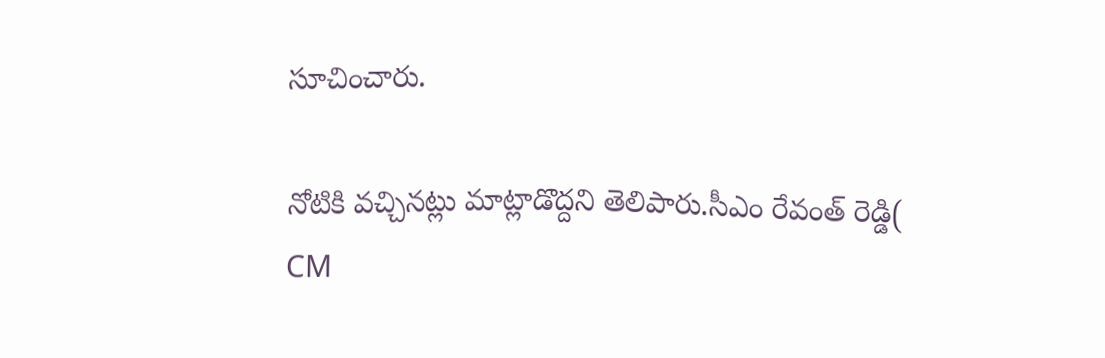సూచించారు.

నోటికి వచ్చినట్లు మాట్లాడొద్దని తెలిపారు.సీఎం రేవంత్ రెడ్డి( CM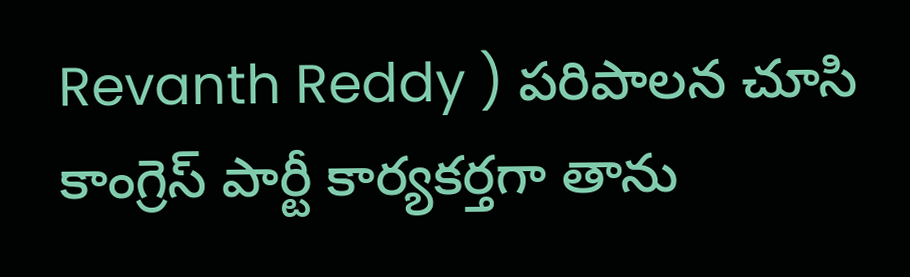Revanth Reddy ) పరిపాలన చూసి కాంగ్రెస్ పార్టీ కార్యకర్తగా తాను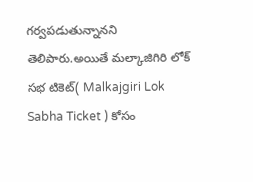గర్వపడుతున్నానని తెలిపారు.అయితే మల్కాజిగిరి లోక్ సభ టికెట్( Malkajgiri Lok Sabha Ticket ) కోసం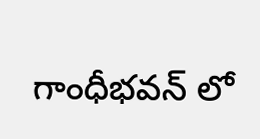గాంధీభవన్ లో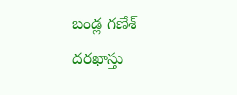బండ్ల గణేశ్ దరఖాస్తు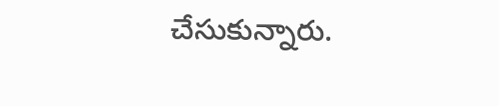చేసుకున్నారు.